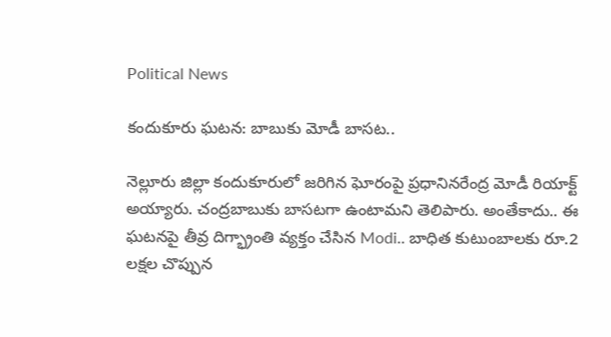Political News

కందుకూరు ఘ‌ట‌న‌: బాబుకు మోడీ బాస‌ట‌..

నెల్లూరు జిల్లా కందుకూరులో జ‌రిగిన ఘోరంపై ప్ర‌ధానిన‌రేంద్ర మోడీ రియాక్ట్ అయ్యారు. చంద్ర‌బాబుకు బాస‌ట‌గా ఉంటామ‌ని తెలిపారు. అంతేకాదు.. ఈ ఘ‌ట‌న‌పై తీవ్ర దిగ్భ్రాంతి వ్య‌క్తం చేసిన Modi.. బాధిత కుటుంబాల‌కు రూ.2 ల‌క్ష‌ల చొప్పున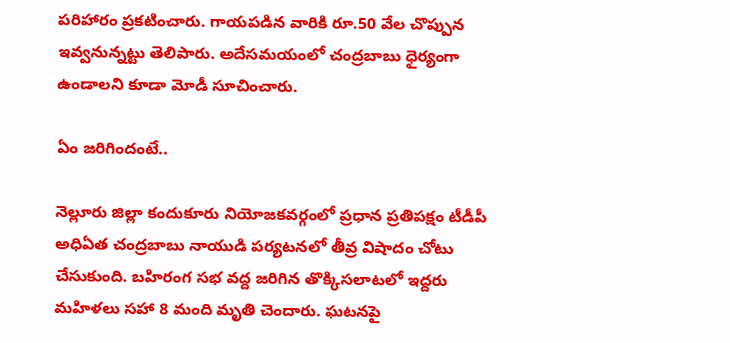ప‌రిహారం ప్ర‌క‌టించారు. గాయ‌ప‌డిన వారికి రూ.50 వేల చొప్పున ఇవ్వ‌నున్న‌ట్టు తెలిపారు. అదేస‌మ‌యంలో చంద్ర‌బాబు ధైర్యంగా ఉండాల‌ని కూడా మోడీ సూచించారు.

ఏం జ‌రిగిందంటే..

నెల్లూరు జిల్లా కందుకూరు నియోజ‌క‌వ‌ర్గంలో ప్ర‌ధాన ప్ర‌తిప‌క్షం టీడీపీ అధిఏత‌ చంద్రబాబు నాయుడి పర్యటనలో తీవ్ర విషాదం చోటు చేసుకుంది. బహిరంగ సభ వద్ద జ‌రిగిన తొక్కిసలాటలో ఇద్దరు మహిళలు సహా 8 మంది మృతి చెందారు. ఘటనపై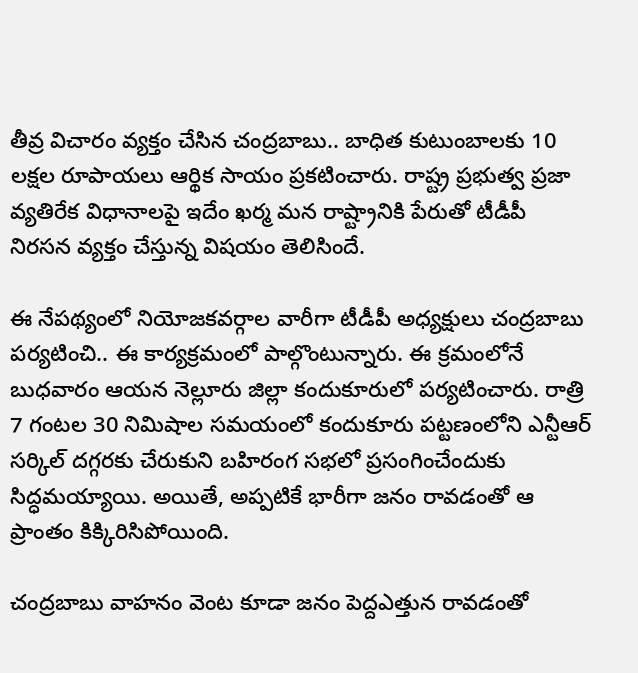తీవ్ర విచారం వ్యక్తం చేసిన చంద్రబాబు.. బాధిత కుటుంబాలకు 10 లక్షల రూపాయలు ఆర్థిక సాయం ప్రకటించారు. రాష్ట్ర ప్ర‌భుత్వ ప్ర‌జా వ్య‌తిరేక విధానాల‌పై ఇదేం ఖ‌ర్మ మ‌న రాష్ట్రానికి పేరుతో టీడీపీ నిర‌స‌న వ్య‌క్తం చేస్తున్న విష‌యం తెలిసిందే.

ఈ నేప‌థ్యంలో నియోజ‌క‌వ‌ర్గాల వారీగా టీడీపీ అధ్య‌క్షులు చంద్ర‌బాబు ప‌ర్య‌టించి.. ఈ కార్య‌క్ర‌మంలో పాల్గొంటున్నారు. ఈ క్ర‌మంలోనే బుధవారం ఆయ‌న నెల్లూరు జిల్లా కందుకూరులో ప‌ర్య‌టించారు. రాత్రి 7 గంట‌ల 30 నిమిషాల‌ స‌మ‌యంలో కందుకూరు పట్టణంలోని ఎన్టీఆర్‌ సర్కిల్‌ దగ్గరకు చేరుకుని బహిరంగ సభలో ప్ర‌సంగించేందుకు సిద్ధ‌మ‌య్యాయి. అయితే, అప్పటికే భారీగా జనం రావడంతో ఆ ప్రాంతం కిక్కిరిసిపోయింది.

చంద్రబాబు వాహనం వెంట కూడా జనం పెద్దఎత్తున రావడంతో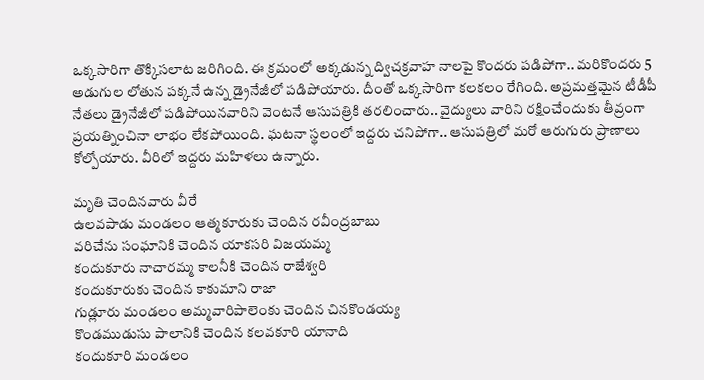ఒక్కసారిగా తొక్కిసలాట జరిగింది. ఈ క్రమంలో అక్కడున్న ద్విచక్రవాహ నాలపై కొందరు పడిపోగా.. మరికొందరు 5 అడుగుల లోతున పక్కనే ఉన్న డ్రైనేజీలో పడిపోయారు. దీంతో ఒక్కసారిగా కలకలం రేగింది. అప్రమత్తమైన టీడీపీ నేతలు డ్రైనేజీలో పడిపోయినవారిని వెంటనే ఆసుపత్రికి తరలించారు.. వైద్యులు వారిని రక్షించేందుకు తీవ్రంగా ప్రయత్నించినా లాభం లేకపోయింది. ఘటనా స్థలంలో ఇద్దరు చనిపోగా.. ఆసుపత్రిలో మరో ఆరుగురు ప్రాణాలు కోల్పోయారు. వీరిలో ఇద్దరు మహిళలు ఉన్నారు.

మృతి చెందినవారు వీరే
ఉలవపాడు మండలం ఆత్మకూరుకు చెందిన రవీంద్రబాబు
వరిచేను సంఘానికి చెందిన యాకసరి విజయమ్మ
కందుకూరు నాచారమ్మ కాలనీకి చెందిన రాజేశ్వరి
కందుకూరుకు చెందిన కాకుమాని రాజా
గుడ్లూరు మండలం అమ్మవారిపాలెంకు చెందిన చినకొండయ్య
కొండముడుసు పాలానికి చెందిన కలవకూరి యానాది
కందుకూరి మండలం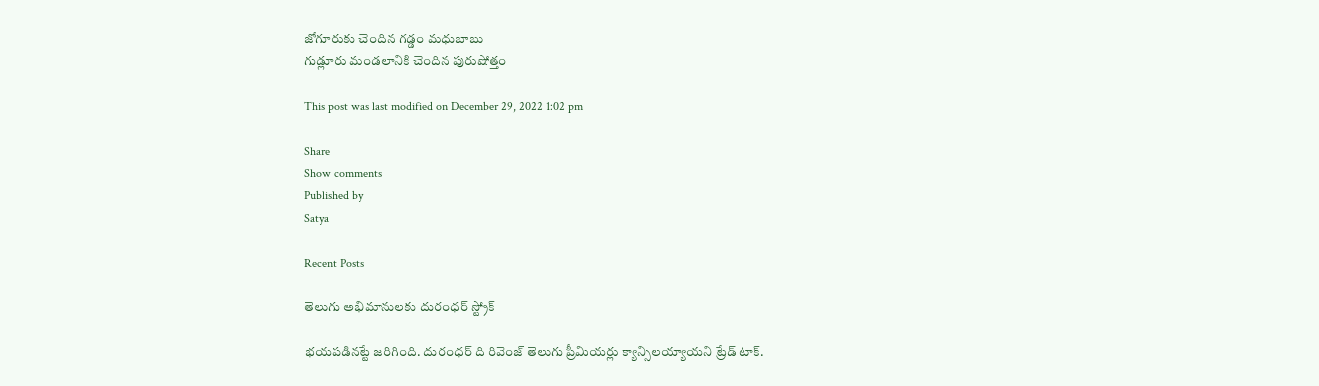జోగూరుకు చెందిన గడ్డం మధుబాబు
గుడ్లూరు మండలానికి చెందిన పురుషోత్తం

This post was last modified on December 29, 2022 1:02 pm

Share
Show comments
Published by
Satya

Recent Posts

తెలుగు అభిమానులకు దురంధర్ స్ట్రోక్

భయపడినట్టే జరిగింది. దురంధర్ ది రివెంజ్ తెలుగు ప్రీమియర్లు క్యాన్సిలయ్యాయని ట్రేడ్ టాక్.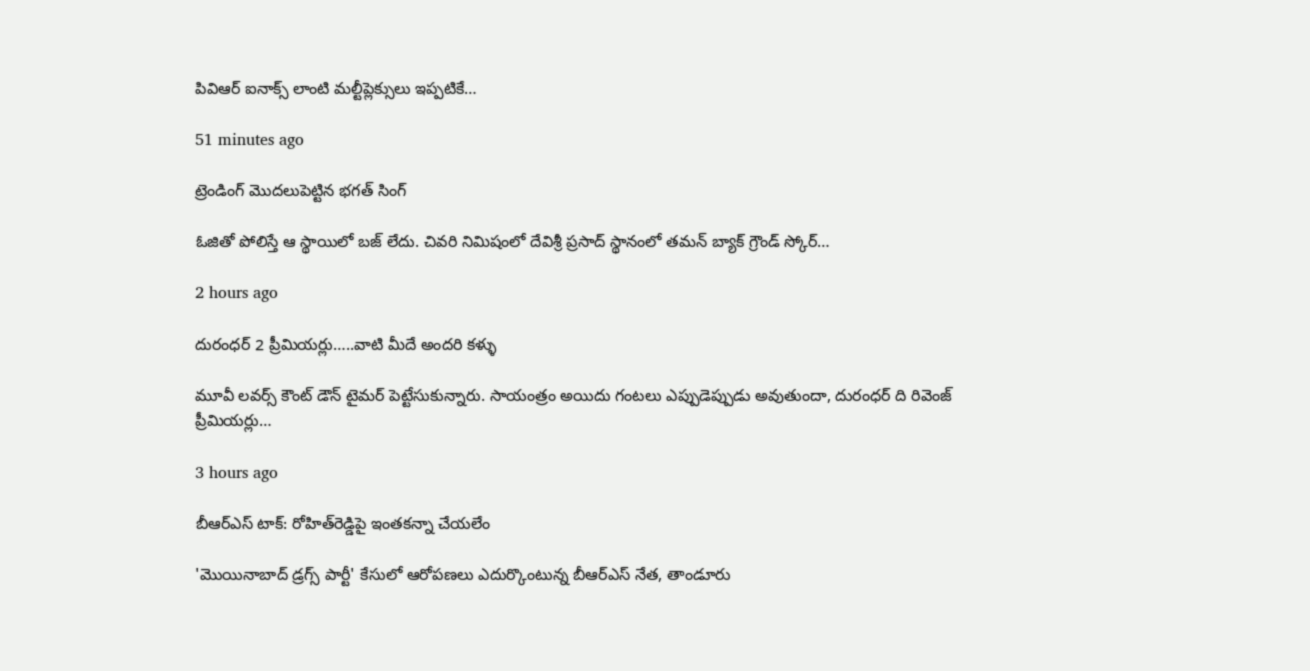పివిఆర్ ఐనాక్స్ లాంటి మల్టీప్లెక్సులు ఇప్పటికే…

51 minutes ago

ట్రెండింగ్ మొదలుపెట్టిన భగత్ సింగ్

ఓజితో పోలిస్తే ఆ స్థాయిలో బజ్ లేదు. చివరి నిమిషంలో దేవిశ్రీ ప్రసాద్ స్థానంలో తమన్ బ్యాక్ గ్రౌండ్ స్కోర్…

2 hours ago

దురంధర్ 2 ప్రీమియర్లు…..వాటి మీదే అందరి కళ్ళు

మూవీ లవర్స్ కౌంట్ డౌన్ టైమర్ పెట్టేసుకున్నారు. సాయంత్రం అయిదు గంటలు ఎప్పుడెప్పుడు అవుతుందా, దురంధర్ ది రివెంజ్ ప్రీమియర్లు…

3 hours ago

బీఆర్ఎస్ టాక్‌: రోహిత్‌రెడ్డిపై ఇంత‌క‌న్నా చేయ‌లేం

'మొయినాబాద్ డ్ర‌గ్స్ పార్టీ' కేసులో ఆరోప‌ణ‌లు ఎదుర్కొంటున్న బీఆర్ఎస్ నేత‌, తాండూరు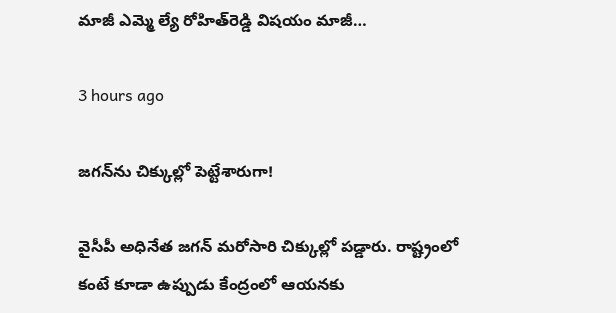మాజీ ఎమ్మె ల్యే రోహిత్‌రెడ్డి విష‌యం మాజీ…

3 hours ago

జ‌గ‌న్‌ను చిక్కుల్లో పెట్టేశారుగా!

వైసీపీ అధినేత జ‌గ‌న్ మ‌రోసారి చిక్కుల్లో ప‌డ్డారు. రాష్ట్రంలో కంటే కూడా ఉప్పుడు కేంద్రంలో ఆయ‌న‌కు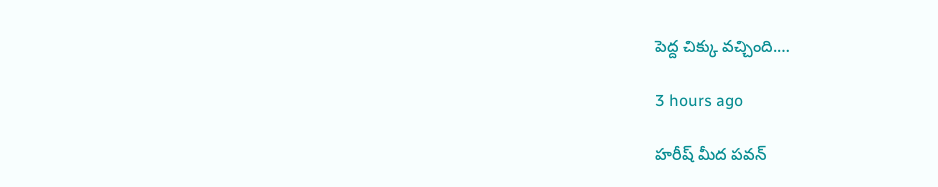పెద్ద చిక్కు వ‌చ్చింది.…

3 hours ago

హరీష్ మీద పవన్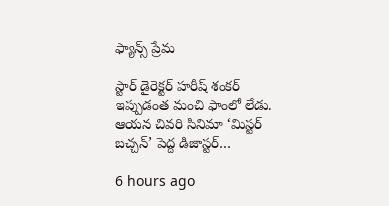ఫ్యాన్స్ ప్రేమ

స్టార్ డైరెక్టర్ హరీష్ శంకర్ ఇప్పుడంత మంచి ఫాంలో లేడు. ఆయన చివరి సినిమా ‘మిస్టర్ బచ్చన్’ పెద్ద డిజాస్టర్…

6 hours ago